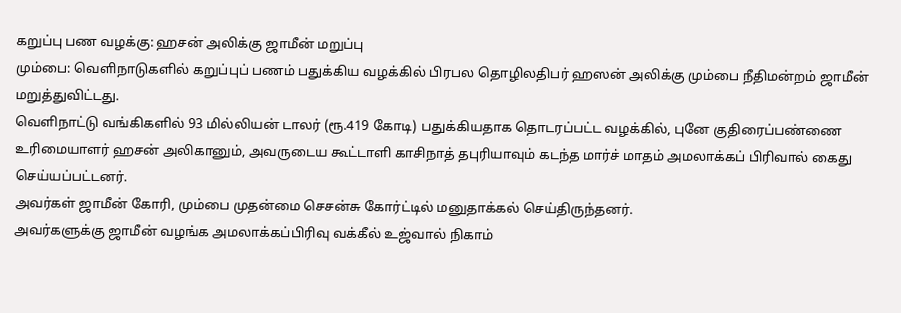கறுப்பு பண வழக்கு: ஹசன் அலிக்கு ஜாமீன் மறுப்பு
மும்பை: வெளிநாடுகளில் கறுப்புப் பணம் பதுக்கிய வழக்கில் பிரபல தொழிலதிபர் ஹஸன் அலிக்கு மும்பை நீதிமன்றம் ஜாமீன் மறுத்துவிட்டது.
வெளிநாட்டு வங்கிகளில் 93 மில்லியன் டாலர் (ரூ.419 கோடி) பதுக்கியதாக தொடரப்பட்ட வழக்கில், புனே குதிரைப்பண்ணை உரிமையாளர் ஹசன் அலிகானும், அவருடைய கூட்டாளி காசிநாத் தபுரியாவும் கடந்த மார்ச் மாதம் அமலாக்கப் பிரிவால் கைது செய்யப்பட்டனர்.
அவர்கள் ஜாமீன் கோரி, மும்பை முதன்மை செசன்சு கோர்ட்டில் மனுதாக்கல் செய்திருந்தனர்.
அவர்களுக்கு ஜாமீன் வழங்க அமலாக்கப்பிரிவு வக்கீல் உஜ்வால் நிகாம்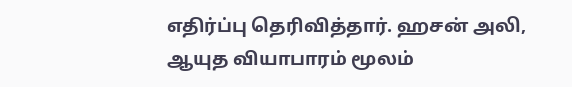எதிர்ப்பு தெரிவித்தார். ஹசன் அலி, ஆயுத வியாபாரம் மூலம்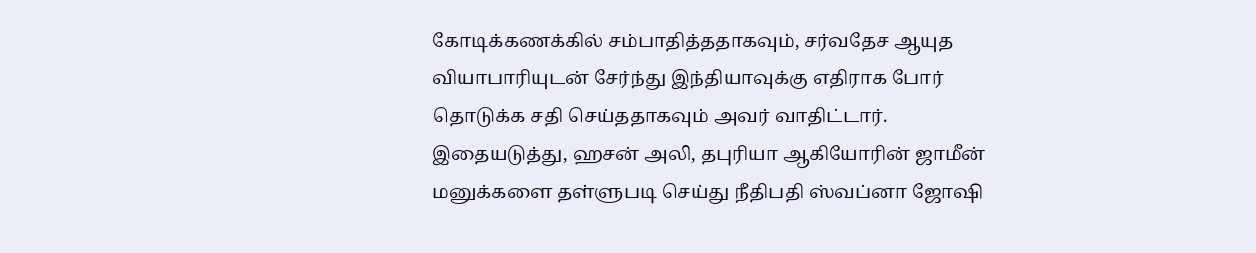கோடிக்கணக்கில் சம்பாதித்ததாகவும், சர்வதேச ஆயுத வியாபாரியுடன் சேர்ந்து இந்தியாவுக்கு எதிராக போர் தொடுக்க சதி செய்ததாகவும் அவர் வாதிட்டார்.
இதையடுத்து, ஹசன் அலி, தபுரியா ஆகியோரின் ஜாமீன் மனுக்களை தள்ளுபடி செய்து நீதிபதி ஸ்வப்னா ஜோஷி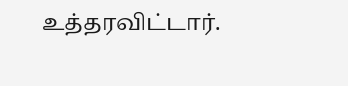உத்தரவிட்டார்.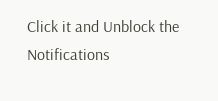Click it and Unblock the Notifications